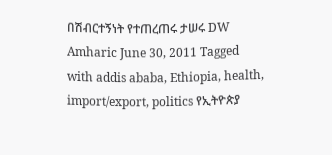በሽብርተኝነት የተጠረጠሩ ታሠሩ DW Amharic June 30, 2011 Tagged with addis ababa, Ethiopia, health, import/export, politics የኢትዮጵያ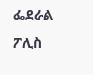ፌደራል ፖሊስ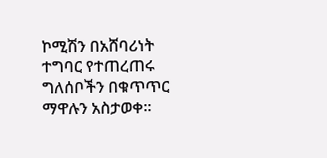ኮሚሽን በአሸባሪነት ተግባር የተጠረጠሩ ግለሰቦችን በቁጥጥር ማዋሉን አስታወቀ።